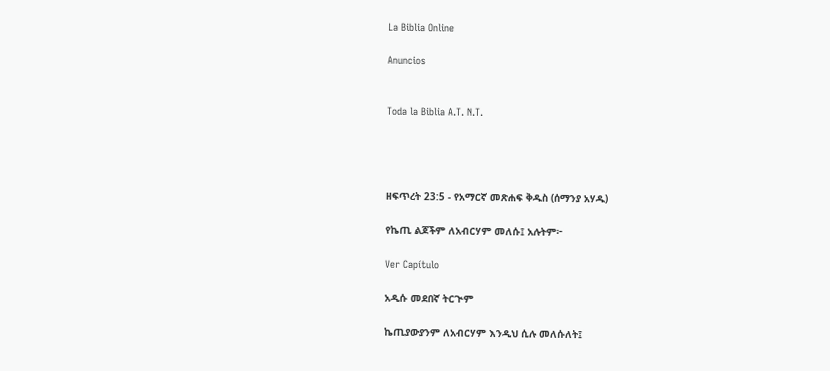La Biblia Online

Anuncios


Toda la Biblia A.T. N.T.




ዘፍጥረት 23:5 - የአማርኛ መጽሐፍ ቅዱስ (ሰማንያ አሃዱ)

የኬጢ ልጆችም ለአብርሃም መለሱ፤ አሉትም፦

Ver Capítulo

አዲሱ መደበኛ ትርጒም

ኬጢያውያንም ለአብርሃም እንዲህ ሲሉ መለሱለት፤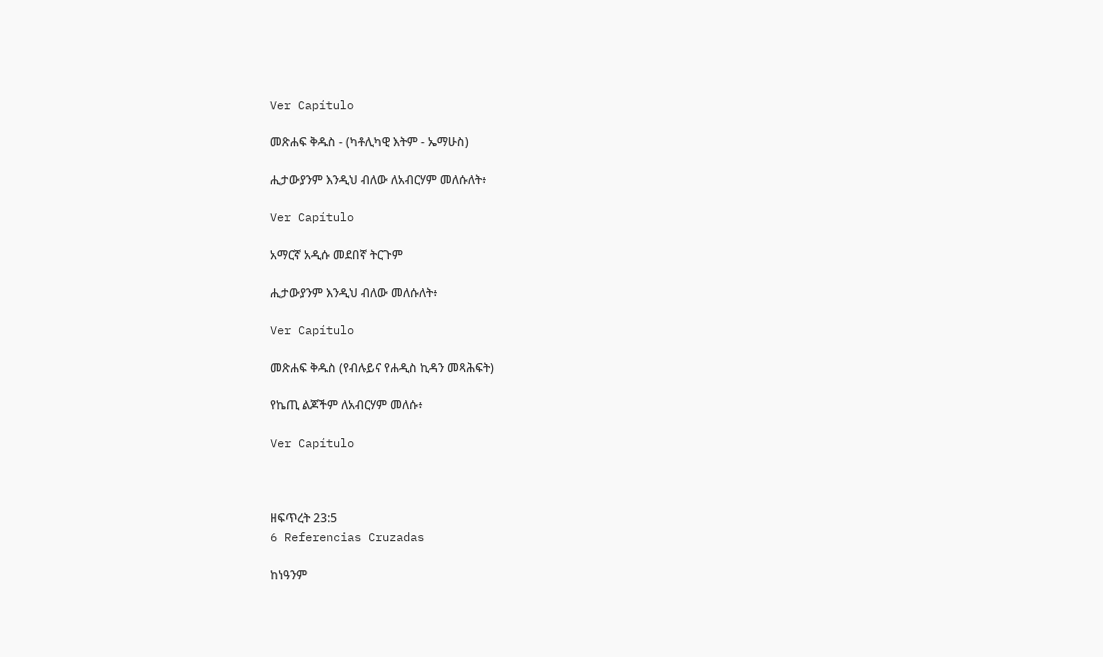Ver Capítulo

መጽሐፍ ቅዱስ - (ካቶሊካዊ እትም - ኤማሁስ)

ሒታውያንም እንዲህ ብለው ለአብርሃም መለሱለት፥

Ver Capítulo

አማርኛ አዲሱ መደበኛ ትርጉም

ሒታውያንም እንዲህ ብለው መለሱለት፥

Ver Capítulo

መጽሐፍ ቅዱስ (የብሉይና የሐዲስ ኪዳን መጻሕፍት)

የኬጢ ልጆችም ለአብርሃም መለሱ፥

Ver Capítulo



ዘፍጥረት 23:5
6 Referencias Cruzadas

ከነዓንም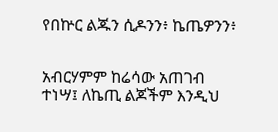የበኵር ልጁን ሲዶንን፥ ኬጤዎንን፥


አብርሃምም ከሬሳው አጠገብ ተነሣ፤ ለኬጢ ልጆችም እንዲህ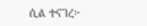ሲል ተናገረ፦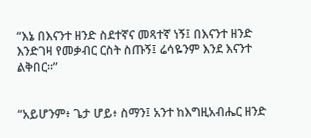“እኔ በእናንተ ዘንድ ስደተኛና መጻተኛ ነኝ፤ በእናንተ ዘንድ እንድገዛ የመቃብር ርስት ስጡኝ፤ ሬሳዬንም እንደ እናንተ ልቅበር።”


“አይሆንም፥ ጌታ ሆይ፥ ስማን፤ አንተ ከእግዚአብሔር ዘንድ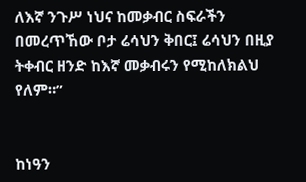ለእኛ ንጉሥ ነህና ከመቃብር ስፍራችን በመረጥኸው ቦታ ሬሳህን ቅበር፤ ሬሳህን በዚያ ትቀብር ዘንድ ከእኛ መቃብሩን የሚከለክልህ የለም።”


ከነዓን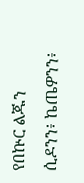የበኵር ልጁን ሲዶንን፥ ኬጤዎንን፥